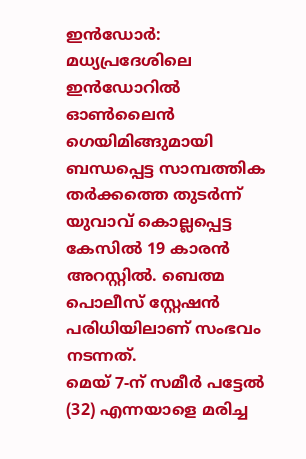ഇൻഡോർ: മധ്യപ്രദേശിലെ ഇൻഡോറിൽ ഓൺലൈൻ ഗെയിമിങ്ങുമായി ബന്ധപ്പെട്ട സാമ്പത്തിക തർക്കത്തെ തുടർന്ന് യുവാവ് കൊല്ലപ്പെട്ട കേസിൽ 19 കാരൻ അറസ്റ്റിൽ. ബെത്മ പൊലീസ് സ്റ്റേഷൻ പരിധിയിലാണ് സംഭവം നടന്നത്.
മെയ് 7-ന് സമീർ പട്ടേൽ (32) എന്നയാളെ മരിച്ച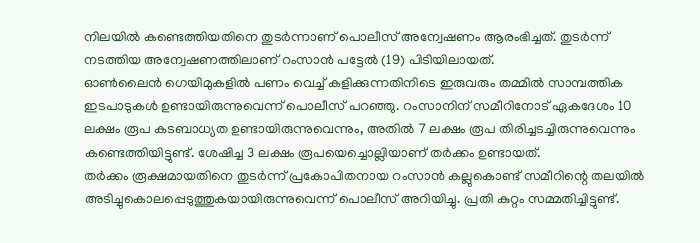നിലയിൽ കണ്ടെത്തിയതിനെ തുടർന്നാണ് പൊലീസ് അന്വേഷണം ആരംഭിച്ചത്. തുടർന്ന് നടത്തിയ അന്വേഷണത്തിലാണ് റംസാൻ പട്ടേൽ (19) പിടിയിലായത്.
ഓൺലൈൻ ഗെയിമുകളിൽ പണം വെച്ച് കളിക്കുന്നതിനിടെ ഇരുവരും തമ്മിൽ സാമ്പത്തിക ഇടപാടുകൾ ഉണ്ടായിരുന്നുവെന്ന് പൊലീസ് പറഞ്ഞു. റംസാനിന് സമീറിനോട് ഏകദേശം 10 ലക്ഷം രൂപ കടബാധ്യത ഉണ്ടായിരുന്നുവെന്നും, അതിൽ 7 ലക്ഷം രൂപ തിരിച്ചടച്ചിരുന്നുവെന്നും കണ്ടെത്തിയിട്ടുണ്ട്. ശേഷിച്ച 3 ലക്ഷം രൂപയെച്ചൊല്ലിയാണ് തർക്കം ഉണ്ടായത്.
തർക്കം രൂക്ഷമായതിനെ തുടർന്ന് പ്രകോപിതനായ റംസാൻ കല്ലുകൊണ്ട് സമീറിന്റെ തലയിൽ അടിച്ചുകൊലപ്പെടുത്തുകയായിരുന്നുവെന്ന് പൊലീസ് അറിയിച്ചു. പ്രതി കുറ്റം സമ്മതിച്ചിട്ടുണ്ട്.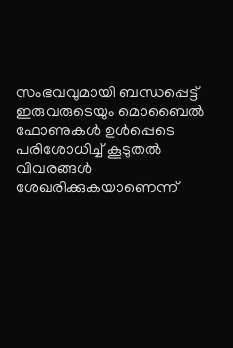സംഭവവുമായി ബന്ധപ്പെട്ട് ഇരുവരുടെയും മൊബൈൽ ഫോണുകൾ ഉൾപ്പെടെ പരിശോധിച്ച് കൂടുതൽ വിവരങ്ങൾ ശേഖരിക്കുകയാണെന്ന്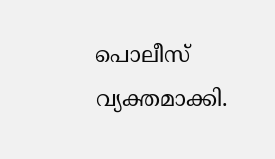പൊലീസ് വ്യക്തമാക്കി.